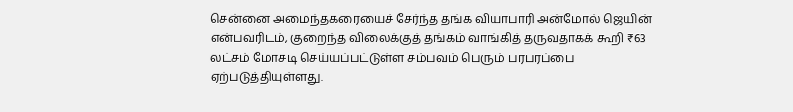சென்னை அமைந்தகரையைச் சேர்ந்த தங்க வியாபாரி அன்மோல் ஜெயின் என்பவரிடம், குறைந்த விலைக்குத் தங்கம் வாங்கித் தருவதாகக் கூறி ₹63 லட்சம் மோசடி செய்யப்பட்டுள்ள சம்பவம் பெரும் பரபரப்பை ஏற்படுத்தியுள்ளது.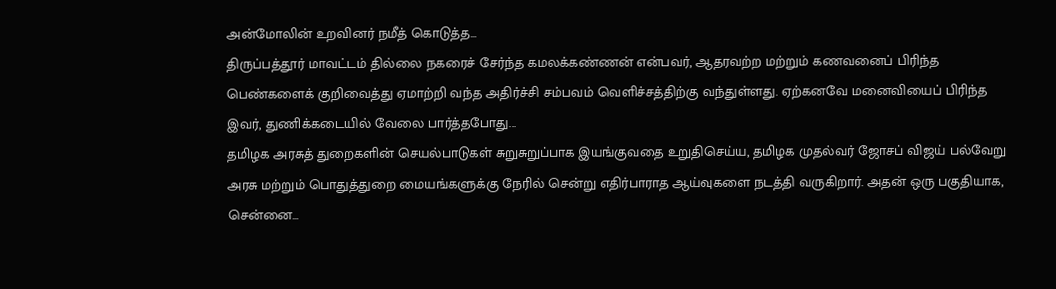அன்மோலின் உறவினர் நமீத் கொடுத்த...
திருப்பத்தூர் மாவட்டம் தில்லை நகரைச் சேர்ந்த கமலக்கண்ணன் என்பவர், ஆதரவற்ற மற்றும் கணவனைப் பிரிந்த பெண்களைக் குறிவைத்து ஏமாற்றி வந்த அதிர்ச்சி சம்பவம் வெளிச்சத்திற்கு வந்துள்ளது. ஏற்கனவே மனைவியைப் பிரிந்த இவர், துணிக்கடையில் வேலை பார்த்தபோது...
தமிழக அரசுத் துறைகளின் செயல்பாடுகள் சுறுசுறுப்பாக இயங்குவதை உறுதிசெய்ய, தமிழக முதல்வர் ஜோசப் விஜய் பல்வேறு அரசு மற்றும் பொதுத்துறை மையங்களுக்கு நேரில் சென்று எதிர்பாராத ஆய்வுகளை நடத்தி வருகிறார். அதன் ஒரு பகுதியாக, சென்னை...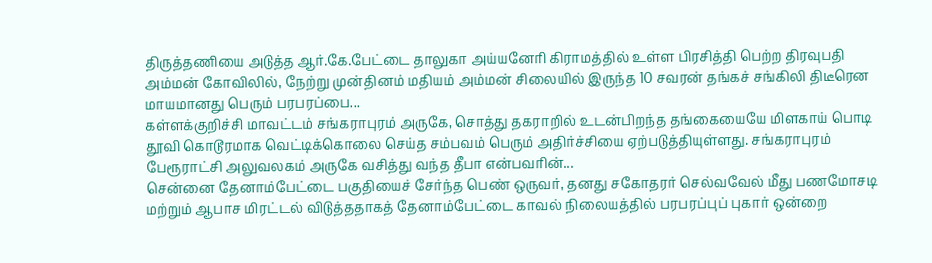திருத்தணியை அடுத்த ஆர்.கே.பேட்டை தாலுகா அய்யனேரி கிராமத்தில் உள்ள பிரசித்தி பெற்ற திரவுபதி அம்மன் கோவிலில், நேற்று முன்தினம் மதியம் அம்மன் சிலையில் இருந்த 10 சவரன் தங்கச் சங்கிலி திடீரென மாயமானது பெரும் பரபரப்பை...
கள்ளக்குறிச்சி மாவட்டம் சங்கராபுரம் அருகே, சொத்து தகராறில் உடன்பிறந்த தங்கையையே மிளகாய் பொடி தூவி கொடூரமாக வெட்டிக்கொலை செய்த சம்பவம் பெரும் அதிர்ச்சியை ஏற்படுத்தியுள்ளது. சங்கராபுரம் பேரூராட்சி அலுவலகம் அருகே வசித்து வந்த தீபா என்பவரின்...
சென்னை தேனாம்பேட்டை பகுதியைச் சேர்ந்த பெண் ஒருவர், தனது சகோதரர் செல்வவேல் மீது பணமோசடி மற்றும் ஆபாச மிரட்டல் விடுத்ததாகத் தேனாம்பேட்டை காவல் நிலையத்தில் பரபரப்புப் புகார் ஒன்றை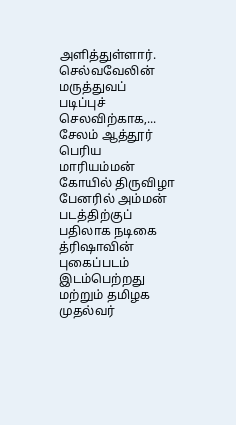அளித்துள்ளார். செல்வவேலின் மருத்துவப் படிப்புச் செலவிற்காக,...
சேலம் ஆத்தூர் பெரிய மாரியம்மன் கோயில் திருவிழா பேனரில் அம்மன் படத்திற்குப் பதிலாக நடிகை த்ரிஷாவின் புகைப்படம் இடம்பெற்றது மற்றும் தமிழக முதல்வர்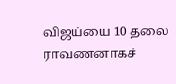விஜய்யை 10 தலை ராவணனாகச்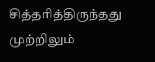சித்தரித்திருந்தது முற்றிலும்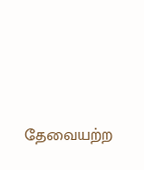தேவையற்ற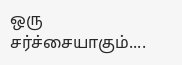ஒரு சர்ச்சையாகும்....